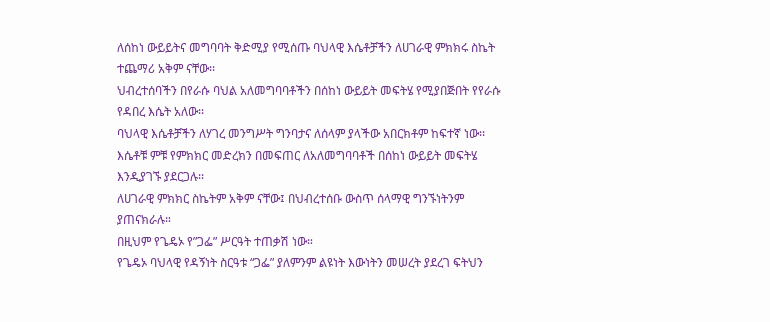ለሰከነ ውይይትና መግባባት ቅድሚያ የሚሰጡ ባህላዊ እሴቶቻችን ለሀገራዊ ምክክሩ ስኬት ተጨማሪ አቅም ናቸው፡፡
ህብረተሰባችን በየራሱ ባህል አለመግባባቶችን በሰከነ ውይይት መፍትሄ የሚያበጅበት የየራሱ የዳበረ እሴት አለው፡፡
ባህላዊ እሴቶቻችን ለሃገረ መንግሥት ግንባታና ለሰላም ያላችው አበርክቶም ከፍተኛ ነው፡፡
እሴቶቹ ምቹ የምክክር መድረክን በመፍጠር ለአለመግባባቶች በሰከነ ውይይት መፍትሄ እንዲያገኙ ያደርጋሉ፡፡
ለሀገራዊ ምክክር ስኬትም አቅም ናቸው፤ በህብረተሰቡ ውስጥ ሰላማዊ ግንኙነትንም ያጠናክራሉ።
በዚህም የጌዴኦ የ”ጋፌ” ሥርዓት ተጠቃሽ ነው።
የጌዴኦ ባህላዊ የዳኝነት ስርዓቱ “ጋፌ” ያለምንም ልዩነት እውነትን መሠረት ያደረገ ፍትህን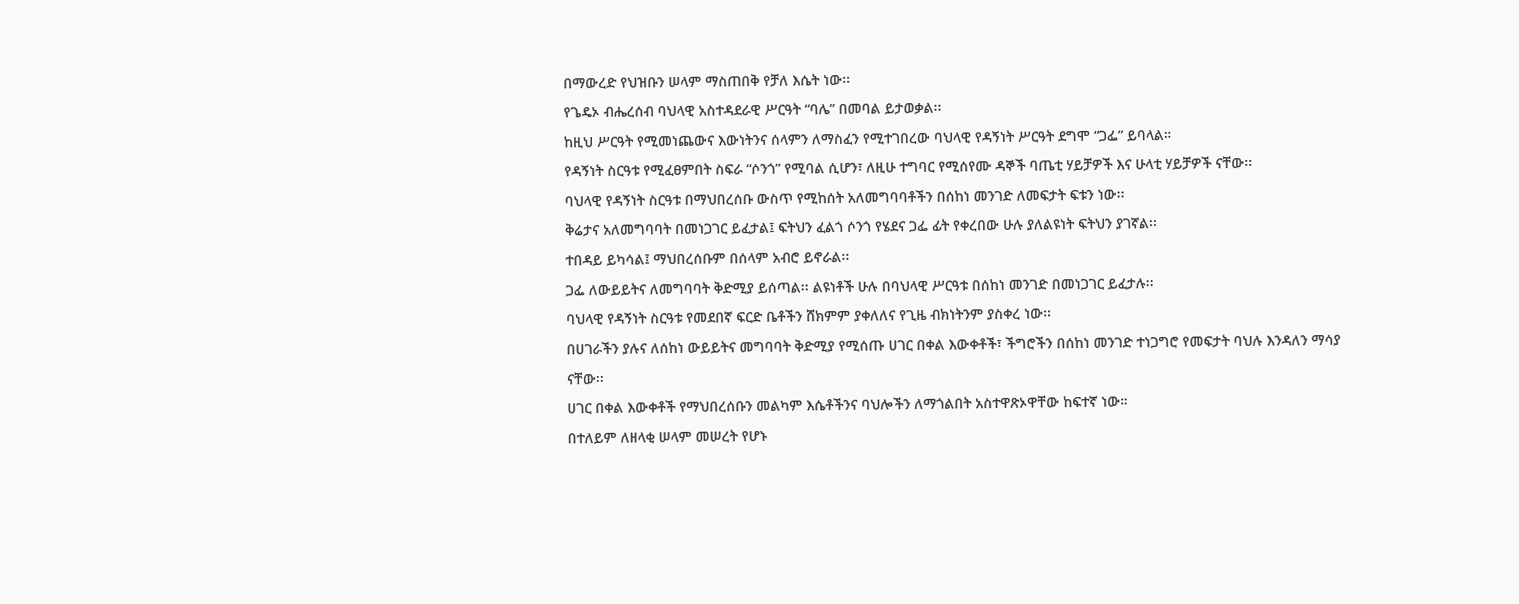በማውረድ የህዝቡን ሠላም ማስጠበቅ የቻለ እሴት ነው፡፡
የጌዴኦ ብሔረሰብ ባህላዊ አስተዳደራዊ ሥርዓት “ባሌ” በመባል ይታወቃል፡፡
ከዚህ ሥርዓት የሚመነጨውና እውነትንና ሰላምን ለማስፈን የሚተገበረው ባህላዊ የዳኝነት ሥርዓት ደግሞ “ጋፌ” ይባላል።
የዳኝነት ስርዓቱ የሚፈፀምበት ስፍራ “ሶንጎ” የሚባል ሲሆን፣ ለዚሁ ተግባር የሚሰየሙ ዳኞች ባጤቲ ሃይቻዎች እና ሁላቲ ሃይቻዎች ናቸው፡፡
ባህላዊ የዳኝነት ስርዓቱ በማህበረሰቡ ውስጥ የሚከሰት አለመግባባቶችን በሰከነ መንገድ ለመፍታት ፍቱን ነው፡፡
ቅሬታና አለመግባባት በመነጋገር ይፈታል፤ ፍትህን ፈልጎ ሶንጎ የሄደና ጋፌ ፊት የቀረበው ሁሉ ያለልዩነት ፍትህን ያገኛል፡፡
ተበዳይ ይካሳል፤ ማህበረሰቡም በሰላም አብሮ ይኖራል፡፡
ጋፌ ለውይይትና ለመግባባት ቅድሚያ ይሰጣል፡፡ ልዩነቶች ሁሉ በባህላዊ ሥርዓቱ በሰከነ መንገድ በመነጋገር ይፈታሉ፡፡
ባህላዊ የዳኝነት ስርዓቱ የመደበኛ ፍርድ ቤቶችን ሸክምም ያቀለለና የጊዜ ብክነትንም ያስቀረ ነው፡፡
በሀገራችን ያሉና ለሰከነ ውይይትና መግባባት ቅድሚያ የሚሰጡ ሀገር በቀል እውቀቶች፣ ችግሮችን በሰከነ መንገድ ተነጋግሮ የመፍታት ባህሉ እንዳለን ማሳያ ናቸው፡፡
ሀገር በቀል እውቀቶች የማህበረሰቡን መልካም እሴቶችንና ባህሎችን ለማጎልበት አስተዋጽኦዋቸው ከፍተኛ ነው።
በተለይም ለዘላቂ ሠላም መሠረት የሆኑ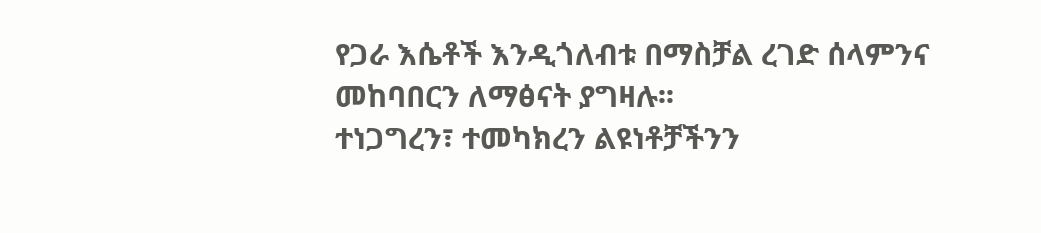የጋራ እሴቶች እንዲጎለብቱ በማስቻል ረገድ ሰላምንና መከባበርን ለማፅናት ያግዛሉ፡፡
ተነጋግረን፣ ተመካክረን ልዩነቶቻችንን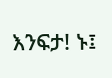እንፍታ! ኑ፤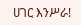ሀገር እንሥራ!